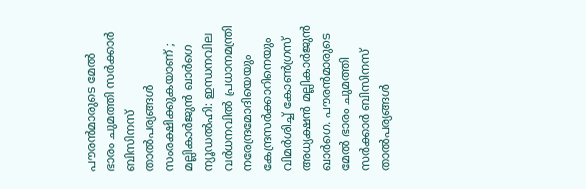പൗരൻമാരുടെ മേൽ ഭാരം ചുമത്തി സർക്കാർ ബിസിനസ് താൽപര്യങ്ങൾ സംരക്ഷിക്കുകയാണ് ; മല്ലികാർജുൻ ഖാർഗെ
ന്യൂഡൽഹി: ഇന്ധനവില വർധനവിൽ പ്രധാനമന്ത്രി നരേന്ദ്രമോദിയെയും കേന്ദ്രസർക്കാറിനെയും വിമർശിച്ച് കോൺഗ്രസ് അധ്യക്ഷൻ മല്ലികാർജുൻ ഖാർഗെ. പൗരൻമാരുടെ മേൽ ഭാരം ചുമത്തി സർക്കാർ ബിസിനസ് താൽപര്യങ്ങൾ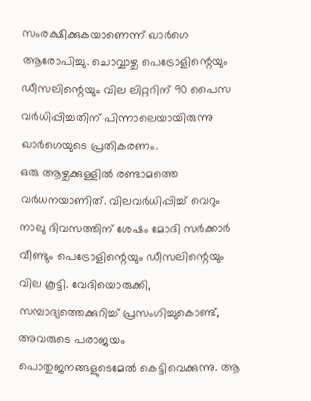സംരക്ഷിക്കുകയാണെന്ന് ഖാർഗെ ആരോപിച്ചു. ചൊവ്വാഴ്ച പെട്രോളിന്റെയും ഡീസലിന്റെയും വില ലിറ്ററിന് 90 പൈസ വർധിപ്പിച്ചതിന് പിന്നാലെയായിരുന്നു ഖാർഗെയുടെ പ്രതികരണം.
ഒരു ആഴ്ചക്കുള്ളിൽ രണ്ടാമത്തെ വർധനയാണിത്. വിലവർധിപ്പിച്ച് വെറും നാലു ദിവസത്തിന് ശേഷം മോദി സർക്കാർ വീണ്ടും പെട്രോളിന്റെയും ഡീസലിന്റെയും വില കൂട്ടി. വേദിയൊരുക്കി, സമ്പാദ്യത്തെക്കുറിച്ച് പ്രസംഗിച്ചുകൊണ്ട്, അവരുടെ പരാജയം പൊതുജനങ്ങളുടെമേൽ കെട്ടിവെക്കുന്നു. ആ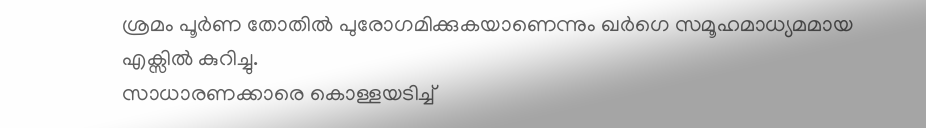ശ്രമം പൂർണ തോതിൽ പുരോഗമിക്കുകയാണെന്നും ഖർഗെ സമൂഹമാധ്യമമായ എക്സിൽ കുറിച്ചു.
സാധാരണക്കാരെ കൊള്ളയടിച്ച്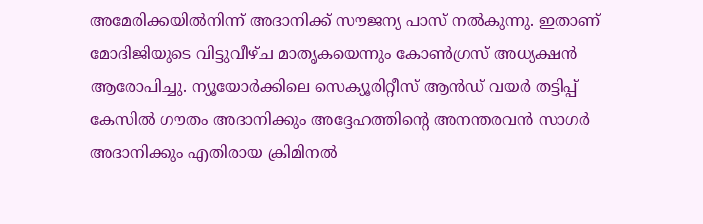അമേരിക്കയിൽനിന്ന് അദാനിക്ക് സൗജന്യ പാസ് നൽകുന്നു. ഇതാണ് മോദിജിയുടെ വിട്ടുവീഴ്ച മാതൃകയെന്നും കോൺഗ്രസ് അധ്യക്ഷൻ ആരോപിച്ചു. ന്യൂയോർക്കിലെ സെക്യൂരിറ്റീസ് ആൻഡ് വയർ തട്ടിപ്പ് കേസിൽ ഗൗതം അദാനിക്കും അദ്ദേഹത്തിന്റെ അനന്തരവൻ സാഗർ അദാനിക്കും എതിരായ ക്രിമിനൽ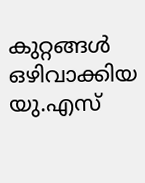കുറ്റങ്ങൾ ഒഴിവാക്കിയ യു.എസ്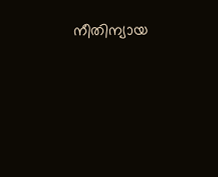നീതിന്യായ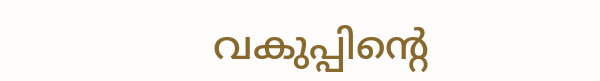വകുപ്പിന്റെ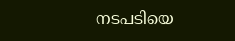നടപടിയെ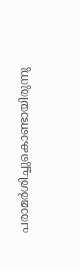പരാമർശിച്ചുകൊണ്ടായിരുന്നു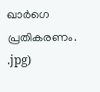ഖാർഗെ പ്രതികരണം.
.jpg)